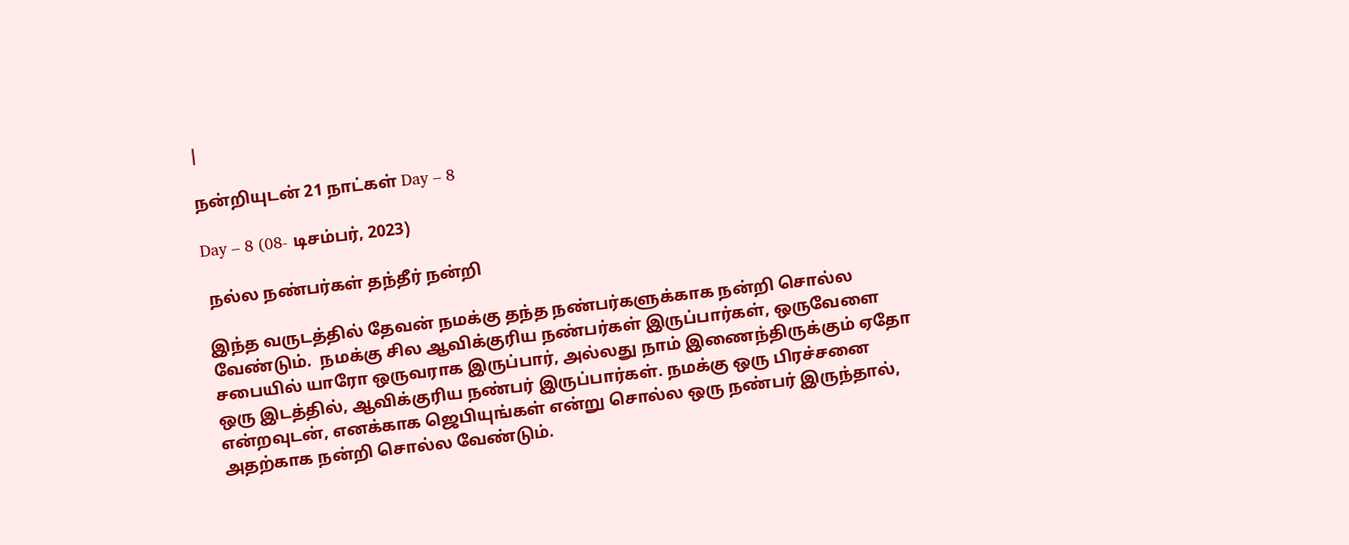|

நன்றியுடன் 21 நாட்கள் Day – 8

Day – 8 (08- டிசம்பர், 2023)

 நல்ல நண்பர்கள் தந்தீர் நன்றி

இந்த வருடத்தில் தேவன் நமக்கு தந்த நண்பர்களுக்காக நன்றி சொல்ல வேண்டும்.  நமக்கு சில ஆவிக்குரிய நண்பர்கள் இருப்பார்கள், ஒருவேளை சபையில் யாரோ ஒருவராக இருப்பார், அல்லது நாம் இணைந்திருக்கும் ஏதோ ஒரு இடத்தில், ஆவிக்குரிய நண்பர் இருப்பார்கள். நமக்கு ஒரு பிரச்சனை என்றவுடன், எனக்காக ஜெபியுங்கள் என்று சொல்ல ஒரு நண்பர் இருந்தால், அதற்காக நன்றி சொல்ல வேண்டும்.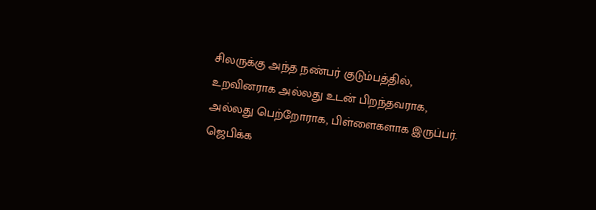சிலருக்கு அந்த நண்பர் குடும்பத்தில், உறவினராக அல்லது உடன் பிறந்தவராக, அல்லது பெற்றோராக, பிள்ளைகளாக இருப்பர். ஜெபிக்க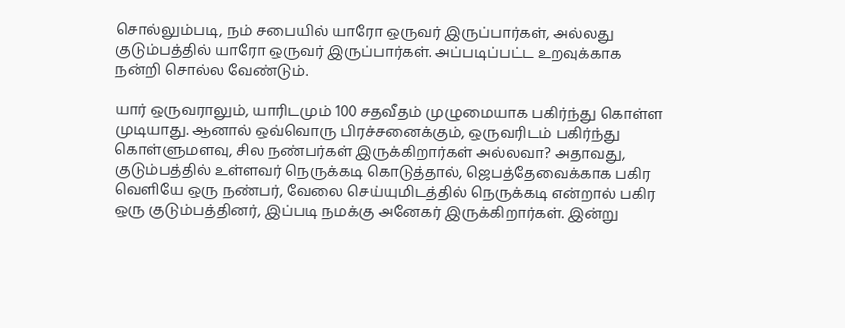சொல்லும்படி, நம் சபையில் யாரோ ஒருவர் இருப்பார்கள், அல்லது குடும்பத்தில் யாரோ ஒருவர் இருப்பார்கள். அப்படிப்பட்ட உறவுக்காக நன்றி சொல்ல வேண்டும்.

யார் ஒருவராலும், யாரிடமும் 100 சதவீதம் முழுமையாக பகிர்ந்து கொள்ள முடியாது. ஆனால் ஒவ்வொரு பிரச்சனைக்கும், ஒருவரிடம் பகிர்ந்து கொள்ளுமளவு, சில நண்பர்கள் இருக்கிறார்கள் அல்லவா? அதாவது, குடும்பத்தில் உள்ளவர் நெருக்கடி கொடுத்தால், ஜெபத்தேவைக்காக பகிர வெளியே ஒரு நண்பர், வேலை செய்யுமிடத்தில் நெருக்கடி என்றால் பகிர ஒரு குடும்பத்தினர், இப்படி நமக்கு அனேகர் இருக்கிறார்கள். இன்று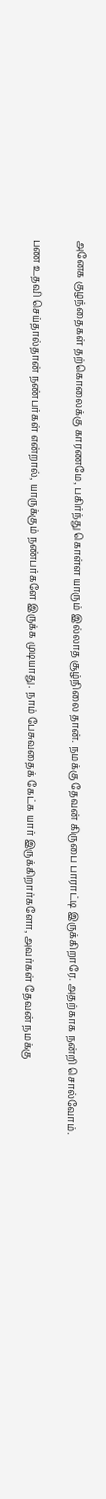அனேக குழந்தைகள் தற்கொலைக்கு காரணமே, பகிர்ந்து கொள்ள யாரும் இல்லாத சூழ்நிலை தான். நமக்கு தேவன் கிருபை பாராட்டி இருக்கிறாரே. அதற்காக நன்றி சொல்வோம்.

பண உதவி செய்தால்தான் நண்பர்கள் என்றால், யாருக்கும் நண்பர்களே இருக்க முடியாது. நாம் பேசுவதைக் கேட்க யார் இருக்கிறார்களோ, அவர்கள் தேவன் நமக்கு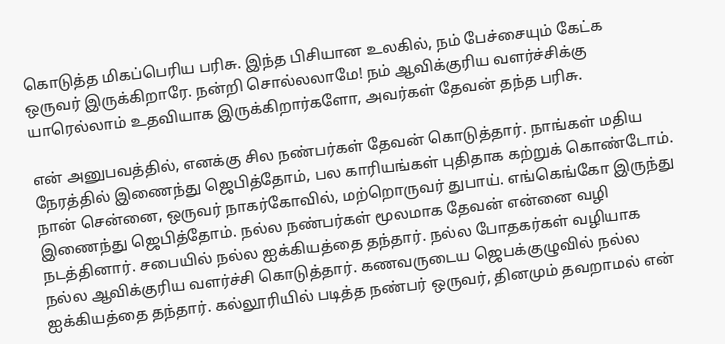கொடுத்த மிகப்பெரிய பரிசு. இந்த பிசியான உலகில், நம் பேச்சையும் கேட்க ஒருவர் இருக்கிறாரே. நன்றி சொல்லலாமே! நம் ஆவிக்குரிய வளர்ச்சிக்கு யாரெல்லாம் உதவியாக இருக்கிறார்களோ, அவர்கள் தேவன் தந்த பரிசு.

என் அனுபவத்தில், எனக்கு சில நண்பர்கள் தேவன் கொடுத்தார். நாங்கள் மதிய நேரத்தில் இணைந்து ஜெபித்தோம், பல காரியங்கள் புதிதாக கற்றுக் கொண்டோம். நான் சென்னை, ஒருவர் நாகர்கோவில், மற்றொருவர் துபாய். எங்கெங்கோ இருந்து இணைந்து ஜெபித்தோம். நல்ல நண்பர்கள் மூலமாக தேவன் என்னை வழி நடத்தினார். சபையில் நல்ல ஐக்கியத்தை தந்தார். நல்ல போதகர்கள் வழியாக நல்ல ஆவிக்குரிய வளர்ச்சி கொடுத்தார். கணவருடைய ஜெபக்குழுவில் நல்ல ஐக்கியத்தை தந்தார். கல்லூரியில் படித்த நண்பர் ஒருவர், தினமும் தவறாமல் என்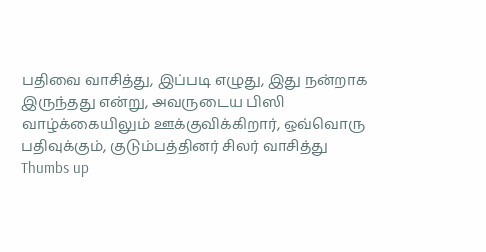பதிவை வாசித்து, இப்படி எழுது, இது நன்றாக இருந்தது என்று, அவருடைய பிஸி வாழ்க்கையிலும் ஊக்குவிக்கிறார், ஒவ்வொரு பதிவுக்கும், குடும்பத்தினர் சிலர் வாசித்து Thumbs up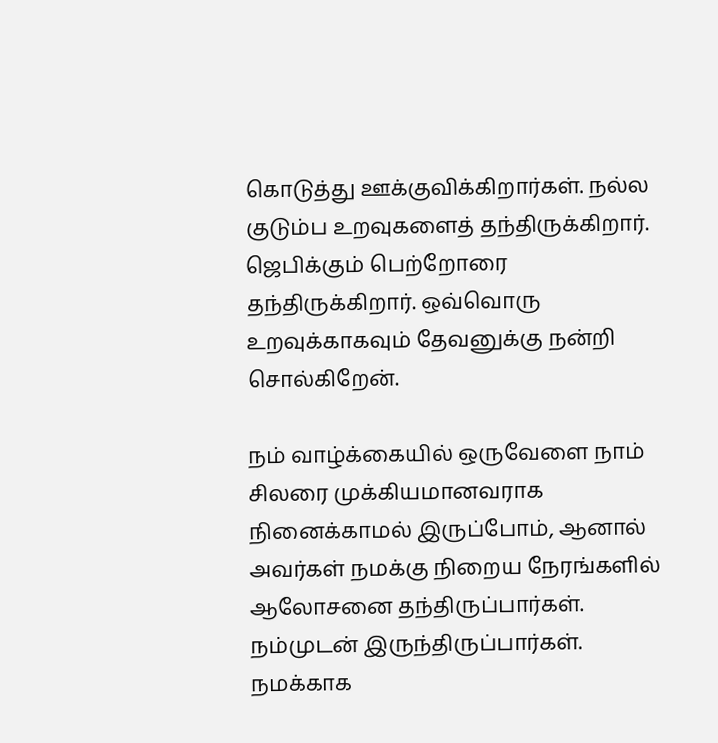கொடுத்து ஊக்குவிக்கிறார்கள். நல்ல குடும்ப உறவுகளைத் தந்திருக்கிறார். ஜெபிக்கும் பெற்றோரை தந்திருக்கிறார். ஒவ்வொரு உறவுக்காகவும் தேவனுக்கு நன்றி சொல்கிறேன்.

நம் வாழ்க்கையில் ஒருவேளை நாம் சிலரை முக்கியமானவராக நினைக்காமல் இருப்போம், ஆனால் அவர்கள் நமக்கு நிறைய நேரங்களில் ஆலோசனை தந்திருப்பார்கள். நம்முடன் இருந்திருப்பார்கள். நமக்காக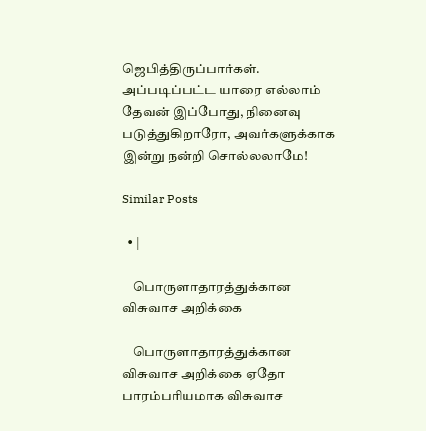ஜெபித்திருப்பார்கள். அப்படிப்பட்ட யாரை எல்லாம் தேவன் இப்போது, நினைவு படுத்துகிறாரோ, அவர்களுக்காக இன்று நன்றி சொல்லலாமே!

Similar Posts

  • |

    பொருளாதாரத்துக்கான விசுவாச அறிக்கை

    பொருளாதாரத்துக்கான விசுவாச அறிக்கை ஏதோ பாரம்பரியமாக விசுவாச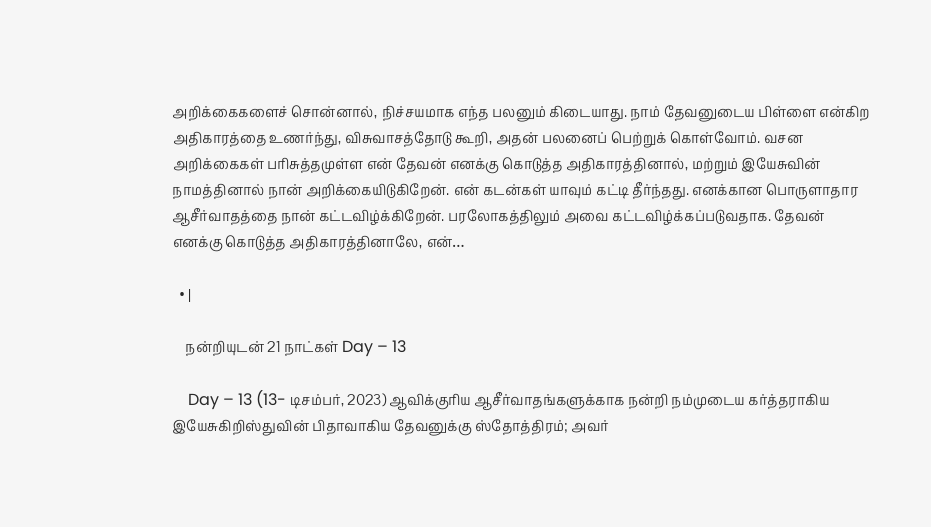அறிக்கைகளைச் சொன்னால், நிச்சயமாக எந்த பலனும் கிடையாது. நாம் தேவனுடைய பிள்ளை என்கிற அதிகாரத்தை உணர்ந்து, விசுவாசத்தோடு கூறி, அதன் பலனைப் பெற்றுக் கொள்வோம். வசன அறிக்கைகள் பரிசுத்தமுள்ள என் தேவன் எனக்கு கொடுத்த அதிகாரத்தினால், மற்றும் இயேசுவின் நாமத்தினால் நான் அறிக்கையிடுகிறேன். என் கடன்கள் யாவும் கட்டி தீர்ந்தது. எனக்கான பொருளாதார ஆசீர்வாதத்தை நான் கட்டவிழ்க்கிறேன். பரலோகத்திலும் அவை கட்டவிழ்க்கப்படுவதாக. தேவன் எனக்கு கொடுத்த அதிகாரத்தினாலே, என்…

  • |

    நன்றியுடன் 21 நாட்கள் Day – 13

    Day – 13 (13- டிசம்பர், 2023) ஆவிக்குரிய ஆசீர்வாதங்களுக்காக நன்றி நம்முடைய கர்த்தராகிய இயேசுகிறிஸ்துவின் பிதாவாகிய தேவனுக்கு ஸ்தோத்திரம்; அவர்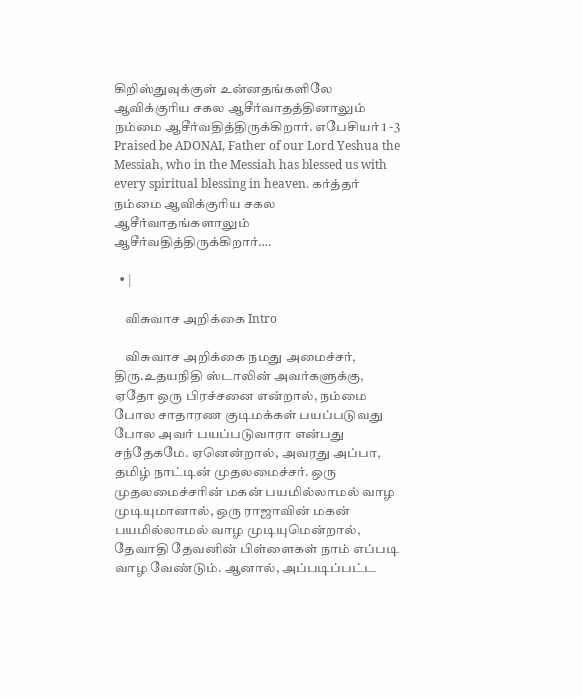கிறிஸ்துவுக்குள் உன்னதங்களிலே ஆவிக்குரிய சகல ஆசீர்வாதத்தினாலும் நம்மை ஆசீர்வதித்திருக்கிறார். எபேசியர் 1 -3 Praised be ADONAI, Father of our Lord Yeshua the Messiah, who in the Messiah has blessed us with every spiritual blessing in heaven. கர்த்தர் நம்மை ஆவிக்குரிய சகல ஆசீர்வாதங்களாலும் ஆசீர்வதித்திருக்கிறார்….

  • |

    விசுவாச அறிக்கை Intro

    விசுவாச அறிக்கை நமது அமைச்சர், திரு.உதயநிதி ஸ்டாலின் அவர்களுக்கு, ஏதோ ஒரு பிரச்சனை என்றால், நம்மை போல சாதாரண குடிமக்கள் பயப்படுவது போல அவர் பயப்படுவாரா என்பது சந்தேகமே. ஏனென்றால், அவரது அப்பா, தமிழ் நாட்டின் முதலமைச்சர். ஒரு முதலமைச்சரின் மகன் பயமில்லாமல் வாழ முடியுமானால், ஒரு ராஜாவின் மகன் பயமில்லாமல் வாழ முடியுமென்றால், தேவாதி தேவனின் பிள்ளைகள் நாம் எப்படி வாழ வேண்டும். ஆனால், அப்படிப்பட்ட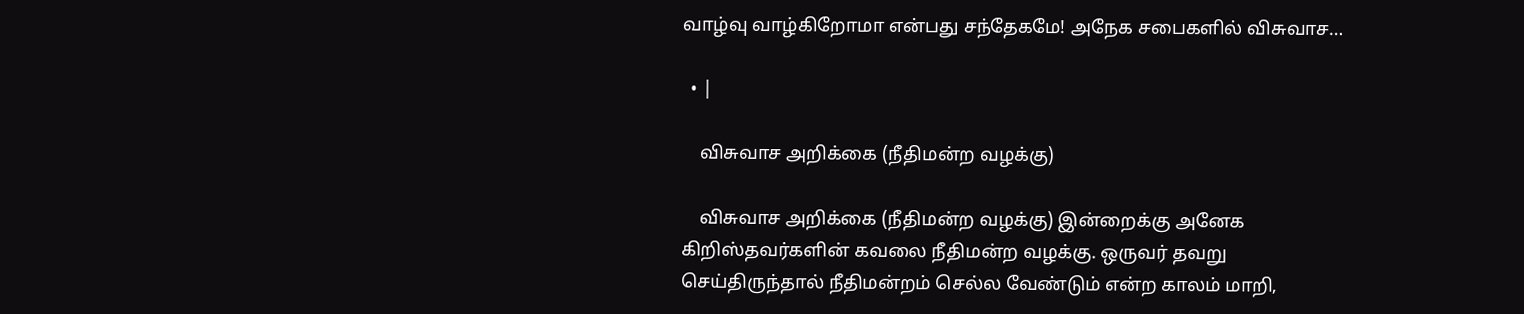வாழ்வு வாழ்கிறோமா என்பது சந்தேகமே! அநேக சபைகளில் விசுவாச…

  • |

    விசுவாச அறிக்கை (நீதிமன்ற வழக்கு)

    விசுவாச அறிக்கை (நீதிமன்ற வழக்கு) இன்றைக்கு அனேக கிறிஸ்தவர்களின் கவலை நீதிமன்ற வழக்கு. ஒருவர் தவறு செய்திருந்தால் நீதிமன்றம் செல்ல வேண்டும் என்ற காலம் மாறி,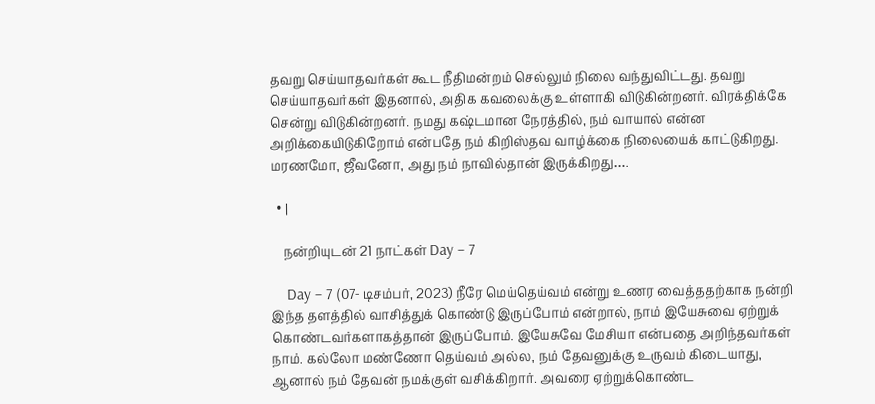தவறு செய்யாதவர்கள் கூட நீதிமன்றம் செல்லும் நிலை வந்துவிட்டது. தவறு செய்யாதவர்கள் இதனால், அதிக கவலைக்கு உள்ளாகி விடுகின்றனர். விரக்திக்கே சென்று விடுகின்றனர். நமது கஷ்டமான நேரத்தில், நம் வாயால் என்ன அறிக்கையிடுகிறோம் என்பதே நம் கிறிஸ்தவ வாழ்க்கை நிலையைக் காட்டுகிறது. மரணமோ, ஜீவனோ, அது நம் நாவில்தான் இருக்கிறது….

  • |

    நன்றியுடன் 21 நாட்கள் Day – 7

    Day – 7 (07- டிசம்பர், 2023) நீரே மெய்தெய்வம் என்று உணர வைத்ததற்காக நன்றி இந்த தளத்தில் வாசித்துக் கொண்டு இருப்போம் என்றால், நாம் இயேசுவை ஏற்றுக் கொண்டவர்களாகத்தான் இருப்போம். இயேசுவே மேசியா என்பதை அறிந்தவர்கள் நாம். கல்லோ மண்ணோ தெய்வம் அல்ல, நம் தேவனுக்கு உருவம் கிடையாது, ஆனால் நம் தேவன் நமக்குள் வசிக்கிறார். அவரை ஏற்றுக்கொண்ட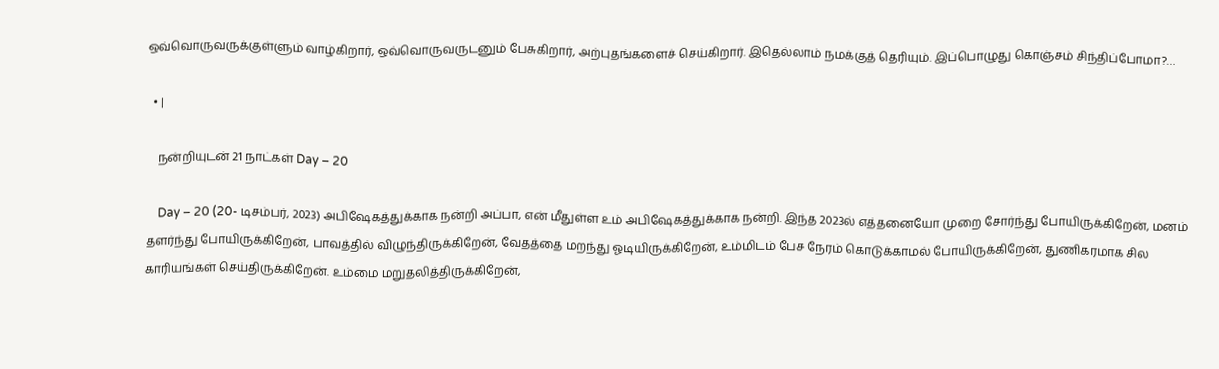ஒவ்வொருவருக்குள்ளும் வாழ்கிறார், ஒவ்வொருவருடனும் பேசுகிறார், அற்புதங்களைச் செய்கிறார். இதெல்லாம் நமக்குத் தெரியும். இப்பொழுது கொஞ்சம் சிந்திப்போமா?…

  • |

    நன்றியுடன் 21 நாட்கள் Day – 20

    Day – 20 (20- டிசம்பர், 2023) அபிஷேகத்துக்காக நன்றி அப்பா, என் மீதுள்ள உம் அபிஷேகத்துக்காக நன்றி. இந்த 2023ல் எத்தனையோ முறை சோர்ந்து போயிருக்கிறேன், மனம் தளர்ந்து போயிருக்கிறேன், பாவத்தில் விழுந்திருக்கிறேன், வேதத்தை மறந்து ஓடியிருக்கிறேன், உம்மிடம் பேச நேரம் கொடுக்காமல் போயிருக்கிறேன், துணிகரமாக சில காரியங்கள் செய்திருக்கிறேன். உம்மை மறுதலித்திருக்கிறேன்,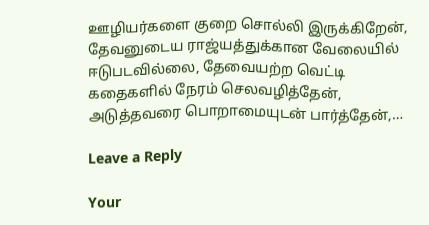ஊழியர்களை குறை சொல்லி இருக்கிறேன், தேவனுடைய ராஜ்யத்துக்கான வேலையில் ஈடுபடவில்லை, தேவையற்ற வெட்டி கதைகளில் நேரம் செலவழித்தேன், அடுத்தவரை பொறாமையுடன் பார்த்தேன்,…

Leave a Reply

Your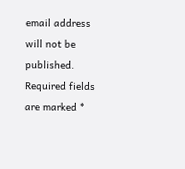email address will not be published. Required fields are marked *